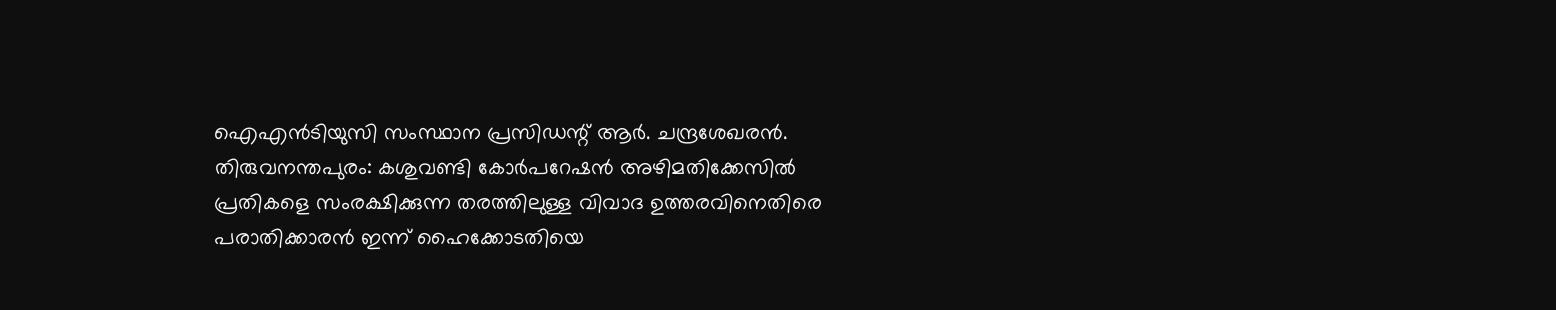ഐഎൻടിയുസി സംസ്ഥാന പ്രസിഡന്റ് ആർ. ചന്ദ്രശേഖരൻ.
തിരുവനന്തപുരം: കശുവണ്ടി കോർപറേഷൻ അഴിമതിക്കേസിൽ പ്രതികളെ സംരക്ഷിക്കുന്ന തരത്തിലുള്ള വിവാദ ഉത്തരവിനെതിരെ പരാതിക്കാരൻ ഇന്ന് ഹൈക്കോടതിയെ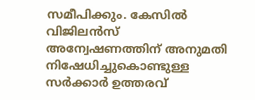സമീപിക്കും. കേസിൽ വിജിലൻസ് അന്വേഷണത്തിന് അനുമതി നിഷേധിച്ചുകൊണ്ടുള്ള സർക്കാർ ഉത്തരവ്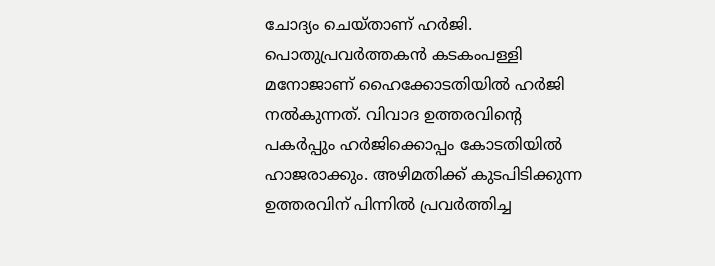ചോദ്യം ചെയ്താണ് ഹർജി.
പൊതുപ്രവർത്തകൻ കടകംപള്ളി മനോജാണ് ഹൈക്കോടതിയിൽ ഹർജി നൽകുന്നത്. വിവാദ ഉത്തരവിന്റെ പകർപ്പും ഹർജിക്കൊപ്പം കോടതിയിൽ ഹാജരാക്കും. അഴിമതിക്ക് കുടപിടിക്കുന്ന ഉത്തരവിന് പിന്നിൽ പ്രവർത്തിച്ച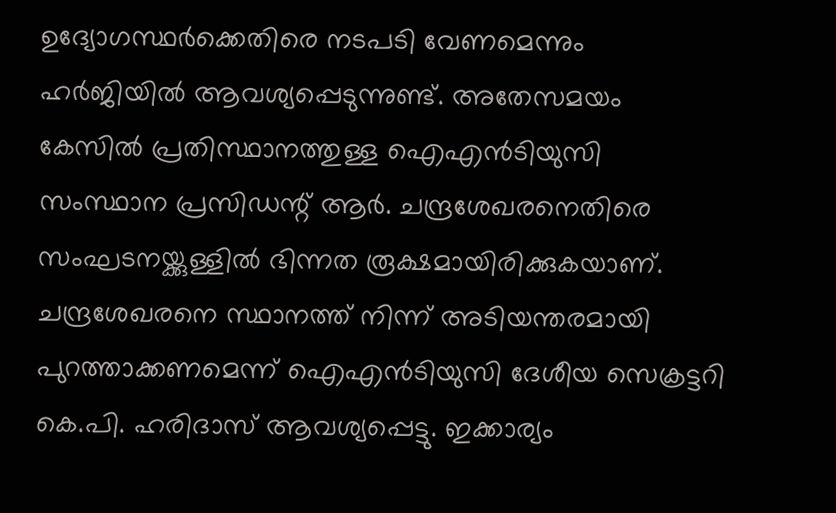ഉദ്യോഗസ്ഥർക്കെതിരെ നടപടി വേണമെന്നും ഹർജിയിൽ ആവശ്യപ്പെടുന്നുണ്ട്. അതേസമയം കേസിൽ പ്രതിസ്ഥാനത്തുള്ള ഐഎൻടിയുസി സംസ്ഥാന പ്രസിഡന്റ് ആർ. ചന്ദ്രശേഖരനെതിരെ സംഘടനയ്ക്കുള്ളിൽ ഭിന്നത രൂക്ഷമായിരിക്കുകയാണ്.
ചന്ദ്രശേഖരനെ സ്ഥാനത്ത് നിന്ന് അടിയന്തരമായി പുറത്താക്കണമെന്ന് ഐഎൻടിയുസി ദേശീയ സെക്രട്ടറി കെ.പി. ഹരിദാസ് ആവശ്യപ്പെട്ടു. ഇക്കാര്യം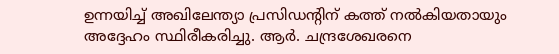ഉന്നയിച്ച് അഖിലേന്ത്യാ പ്രസിഡന്റിന് കത്ത് നൽകിയതായും അദ്ദേഹം സ്ഥിരീകരിച്ചു. ആർ. ചന്ദ്രശേഖരനെ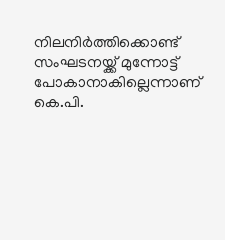നിലനിർത്തിക്കൊണ്ട് സംഘടനയ്ക്ക് മുന്നോട്ട് പോകാനാകില്ലെന്നാണ് കെ.പി.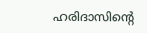ഹരിദാസിന്റെ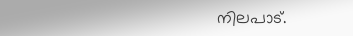നിലപാട്.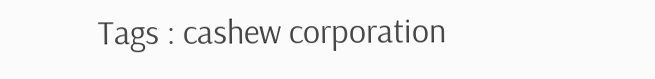Tags : cashew corporation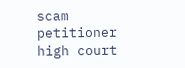scam petitioner high court